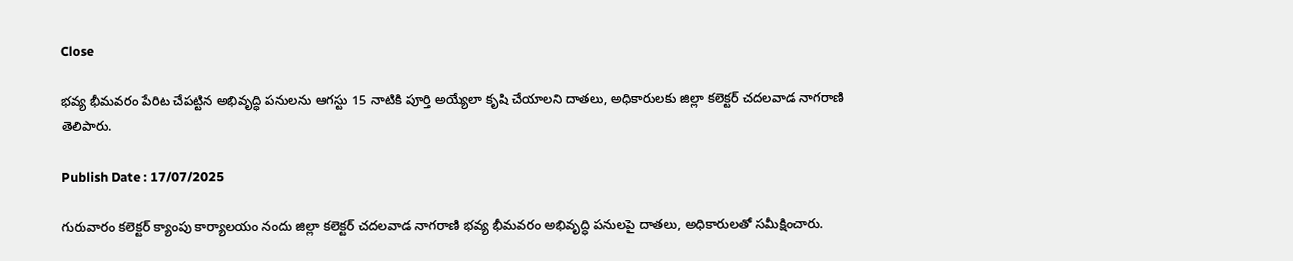Close

భవ్య భీమవరం పేరిట చేపట్టిన అభివృద్ధి పనులను ఆగస్టు 15 నాటికి పూర్తి అయ్యేలా కృషి చేయాలని దాతలు, అధికారులకు జిల్లా కలెక్టర్ చదలవాడ నాగరాణి తెలిపారు.

Publish Date : 17/07/2025

గురువారం కలెక్టర్ క్యాంపు కార్యాలయం నందు జిల్లా కలెక్టర్ చదలవాడ నాగరాణి భవ్య భీమవరం అభివృద్ధి పనులపై దాతలు, అధికారులతో సమీక్షించారు.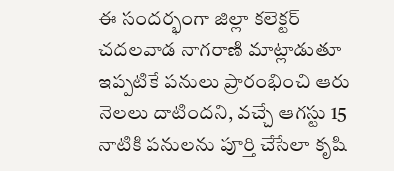ఈ సందర్భంగా జిల్లా కలెక్టర్ చదలవాడ నాగరాణి మాట్లాడుతూ ఇప్పటికే పనులు ప్రారంభించి ఆరు నెలలు దాటిందని, వచ్చే ఆగస్టు 15 నాటికి పనులను పూర్తి చేసేలా కృషి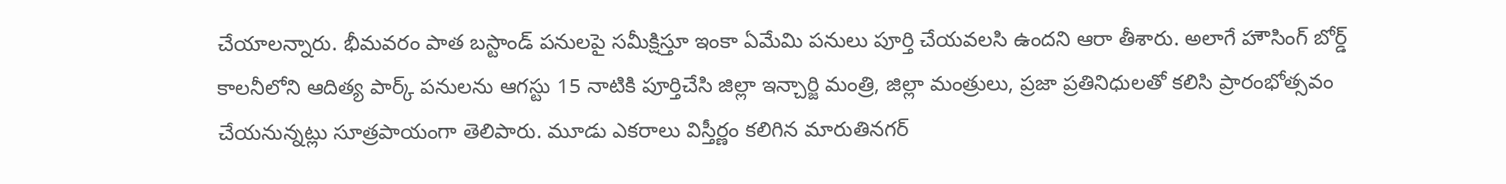చేయాలన్నారు. భీమవరం పాత బస్టాండ్ పనులపై సమీక్షిస్తూ ఇంకా ఏమేమి పనులు పూర్తి చేయవలసి ఉందని ఆరా తీశారు. అలాగే హౌసింగ్ బోర్డ్ కాలనీలోని ఆదిత్య పార్క్ పనులను ఆగస్టు 15 నాటికి పూర్తిచేసి జిల్లా ఇన్చార్జి మంత్రి, జిల్లా మంత్రులు, ప్రజా ప్రతినిధులతో కలిసి ప్రారంభోత్సవం చేయనున్నట్లు సూత్రపాయంగా తెలిపారు. మూడు ఎకరాలు విస్తీర్ణం కలిగిన మారుతినగర్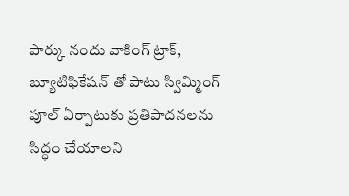పార్కు నందు వాకింగ్ ట్రాక్, బ్యూటిఫికేషన్ తో పాటు స్విమ్మింగ్ పూల్ ఏర్పాటుకు ప్రతిపాదనలను సిద్ధం చేయాలని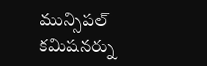మున్సిపల్ కమిషనర్ను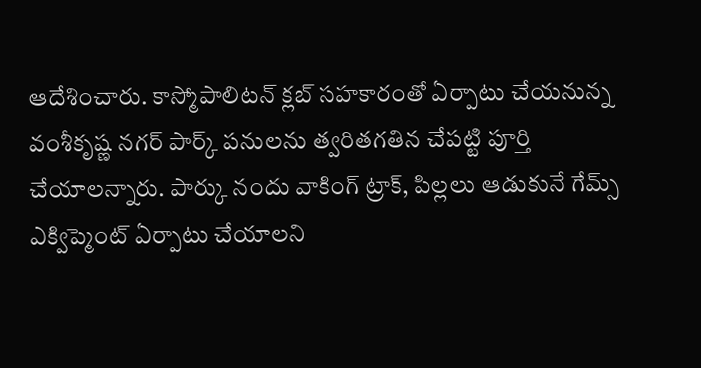ఆదేశించారు. కాస్మోపాలిటన్ క్లబ్ సహకారంతో ఏర్పాటు చేయనున్న వంశీకృష్ణ నగర్ పార్క్ పనులను త్వరితగతిన చేపట్టి పూర్తి చేయాలన్నారు. పార్కు నందు వాకింగ్ ట్రాక్, పిల్లలు ఆడుకునే గేమ్స్ ఎక్విప్మెంట్ ఏర్పాటు చేయాలని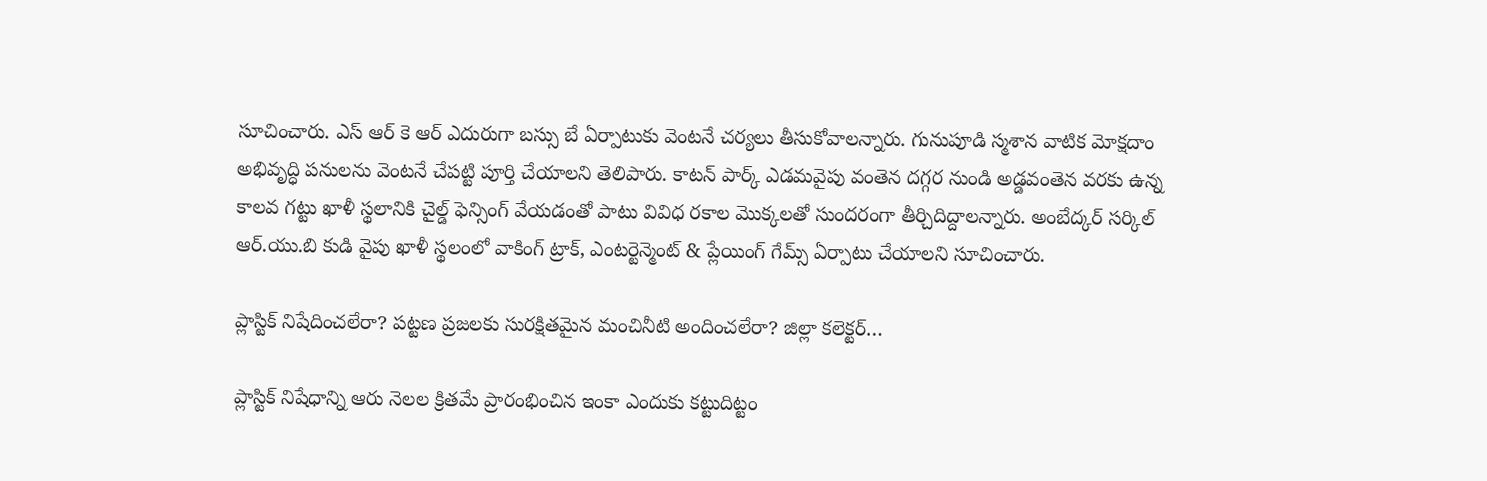సూచించారు. ఎస్ ఆర్ కె ఆర్ ఎదురుగా బస్సు బే ఏర్పాటుకు వెంటనే చర్యలు తీసుకోవాలన్నారు. గునుపూడి స్మశాన వాటిక మోక్షదాం అభివృద్ధి పనులను వెంటనే చేపట్టి పూర్తి చేయాలని తెలిపారు. కాటన్ పార్క్ ఎడమవైపు వంతెన దగ్గర నుండి అడ్డవంతెన వరకు ఉన్న కాలవ గట్టు ఖాళీ స్థలానికి చైల్డ్ ఫెన్సింగ్ వేయడంతో పాటు వివిధ రకాల మొక్కలతో సుందరంగా తీర్చిదిద్దాలన్నారు. అంబేద్కర్ సర్కిల్ ఆర్.యు.బి కుడి వైపు ఖాళీ స్థలంలో వాకింగ్ ట్రాక్, ఎంటర్టెన్మెంట్ & ప్లేయింగ్ గేమ్స్ ఏర్పాటు చేయాలని సూచించారు.

ప్లాస్టిక్ నిషేదించలేరా? పట్టణ ప్రజలకు సురక్షితమైన మంచినీటి అందించలేరా? జిల్లా కలెక్టర్…

ప్లాస్టిక్ నిషేధాన్ని ఆరు నెలల క్రితమే ప్రారంభించిన ఇంకా ఎందుకు కట్టుదిట్టం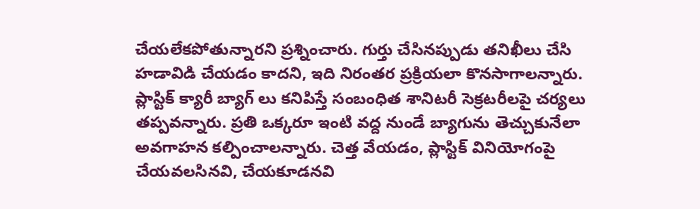చేయలేకపోతున్నారని ప్రశ్నించారు. గుర్తు చేసినప్పుడు తనిఖీలు చేసి హడావిడి చేయడం కాదని, ఇది నిరంతర ప్రక్రియలా కొనసాగాలన్నారు. ప్లాస్టిక్ క్యారీ బ్యాగ్ లు కనిపిస్తే సంబంధిత శానిటరీ సెక్రటరీలపై చర్యలు తప్పవన్నారు. ప్రతి ఒక్కరూ ఇంటి వద్ద నుండే బ్యాగును తెచ్చుకునేలా అవగాహన కల్పించాలన్నారు. చెత్త వేయడం, ప్లాస్టిక్ వినియోగంపై చేయవలసినవి, చేయకూడనవి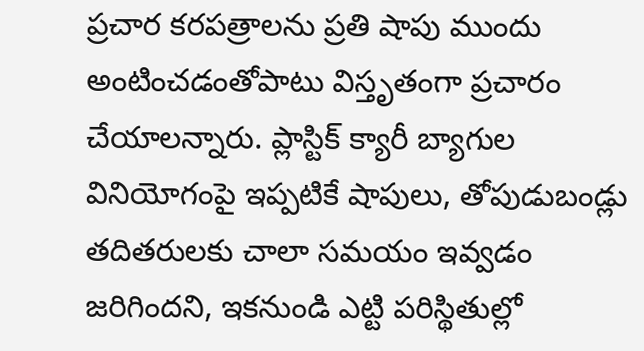ప్రచార కరపత్రాలను ప్రతి షాపు ముందు అంటించడంతోపాటు విస్తృతంగా ప్రచారం చేయాలన్నారు. ప్లాస్టిక్ క్యారీ బ్యాగుల వినియోగంపై ఇప్పటికే షాపులు, తోపుడుబండ్లు తదితరులకు చాలా సమయం ఇవ్వడం జరిగిందని, ఇకనుండి ఎట్టి పరిస్థితుల్లో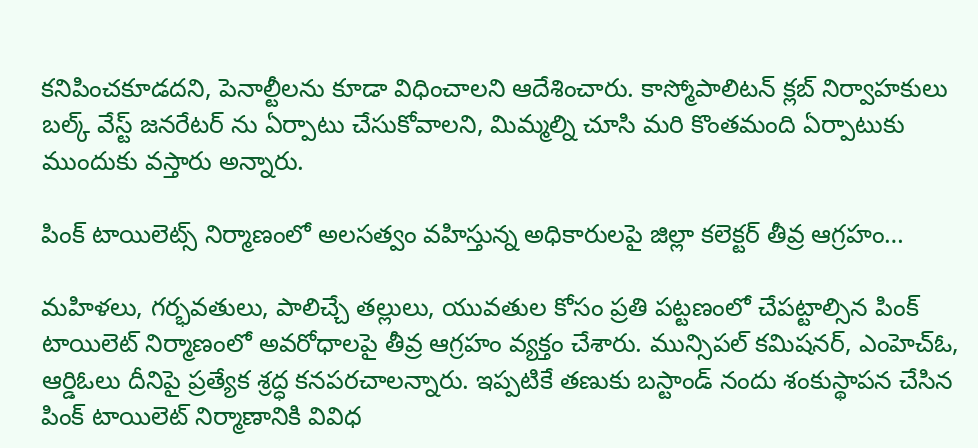కనిపించకూడదని, పెనాల్టీలను కూడా విధించాలని ఆదేశించారు. కాస్మోపాలిటన్ క్లబ్ నిర్వాహకులు బల్క్ వేస్ట్ జనరేటర్ ను ఏర్పాటు చేసుకోవాలని, మిమ్మల్ని చూసి మరి కొంతమంది ఏర్పాటుకు ముందుకు వస్తారు అన్నారు.

పింక్ టాయిలెట్స్ నిర్మాణంలో అలసత్వం వహిస్తున్న అధికారులపై జిల్లా కలెక్టర్ తీవ్ర ఆగ్రహం…

మహిళలు, గర్భవతులు, పాలిచ్చే తల్లులు, యువతుల కోసం ప్రతి పట్టణంలో చేపట్టాల్సిన పింక్ టాయిలెట్ నిర్మాణంలో అవరోధాలపై తీవ్ర ఆగ్రహం వ్యక్తం చేశారు. మున్సిపల్ కమిషనర్, ఎంహెచ్ఓ, ఆర్డిఓలు దీనిపై ప్రత్యేక శ్రద్ధ కనపరచాలన్నారు. ఇప్పటికే తణుకు బస్టాండ్ నందు శంకుస్థాపన చేసిన పింక్ టాయిలెట్ నిర్మాణానికి వివిధ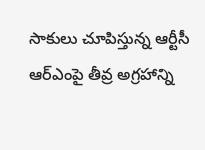సాకులు చూపిస్తున్న ఆర్టీసీ ఆర్ఎంపై తీవ్ర అగ్రహాన్ని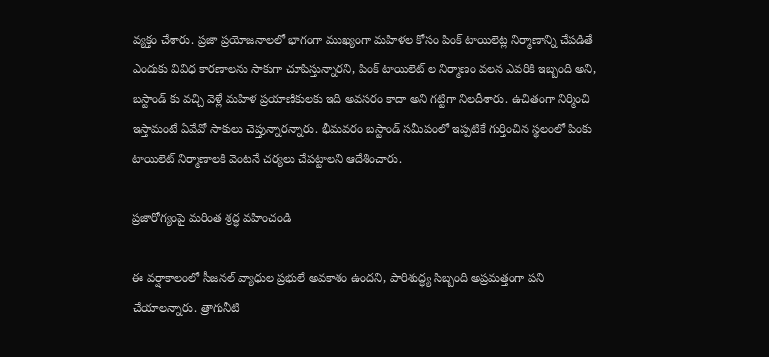వ్యక్తం చేశారు. ప్రజా ప్రయోజనాలలో భాగంగా ముఖ్యంగా మహిళల కోసం పింక్ టాయిలెట్ల నిర్మాణాన్ని చేపడితే ఎందుకు వివిధ కారణాలను సాకుగా చూపిస్తున్నారని, పింక్ టాయిలెట్ ల నిర్మాణం వలన ఎవరికి ఇబ్బంది అని, బస్టాండ్ కు వచ్చి వెళ్లే మహిళ ప్రయాణికులకు ఇది అవసరం కాదా అని గట్టిగా నిలదీశారు. ఉచితంగా నిర్మించి ఇస్తామంటే ఏవేవో సాకులు చెప్తున్నారన్నారు. భీమవరం బస్టాండ్ సమీపంలో ఇప్పటికే గుర్తించిన స్థలంలో పింకు టాయిలెట్ నిర్మాణాలకి వెంటనే చర్యలు చేపట్టాలని ఆదేశించారు.

ప్రజారోగ్యంపై మరింత శ్రద్ధ వహించండి

ఈ వర్షాకాలంలో సీజనల్ వ్యాధుల ప్రభులే అవకాశం ఉందని, పారిశుద్ధ్య సిబ్బంది అప్రమత్తంగా పని చేయాలన్నారు. త్రాగునీటి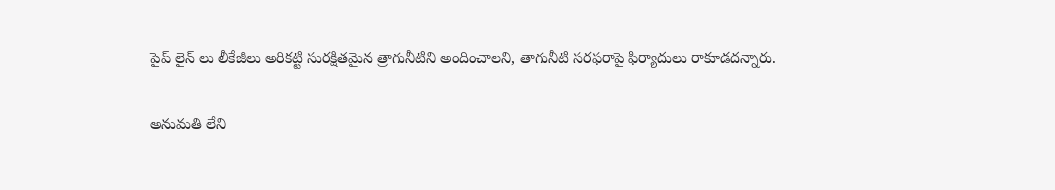పైప్ లైన్ లు లీకేజీలు అరికట్టి సురక్షితమైన త్రాగునీటిని అందించాలని, తాగునీటి సరఫరాపై ఫిర్యాదులు రాకూడదన్నారు.

అనుమతి లేని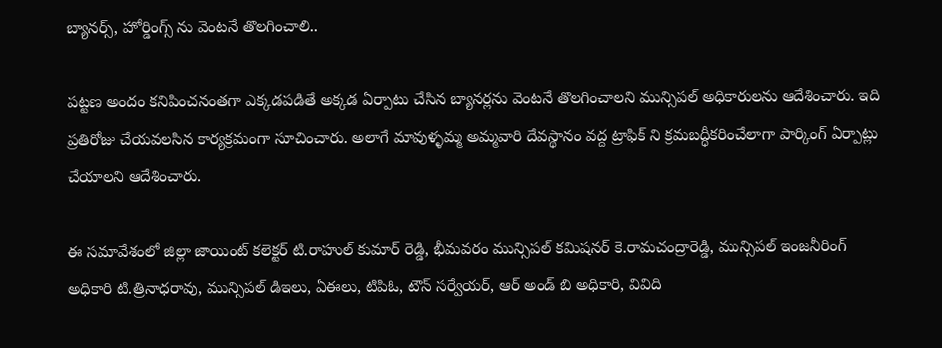బ్యానర్స్, హోర్డింగ్స్ ను వెంటనే తొలగించాలి..

పట్టణ అందం కనిపించనంతగా ఎక్కడపడితే అక్కడ ఏర్పాటు చేసిన బ్యానర్లను వెంటనే తొలగించాలని మున్సిపల్ అధికారులను ఆదేశించారు. ఇది ప్రతిరోజు చేయవలసిన కార్యక్రమంగా సూచించారు. అలాగే మావుళ్ళమ్మ అమ్మవారి దేవస్థానం వద్ద ట్రాఫిక్ ని క్రమబద్ధీకరించేలాగా పార్కింగ్ ఏర్పాట్లు చేయాలని ఆదేశించారు.

ఈ సమావేశంలో జిల్లా జాయింట్ కలెక్టర్ టి.రాహుల్ కుమార్ రెడ్డి, భీమవరం మున్సిపల్ కమిషనర్ కె.రామచంద్రారెడ్డి, మున్సిపల్ ఇంజనీరింగ్ అధికారి టి.త్రినాధరావు, మున్సిపల్ డిఇలు, ఏఈలు, టిపిఓ, టౌన్ సర్వేయర్, ఆర్ అండ్ బి అధికారి, వివిది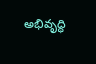అభివృద్ధి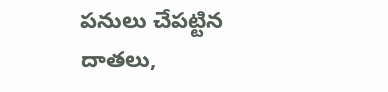పనులు చేపట్టిన దాతలు,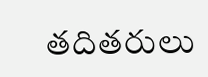తదితరులు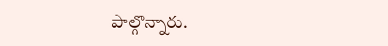పాల్గొన్నారు.